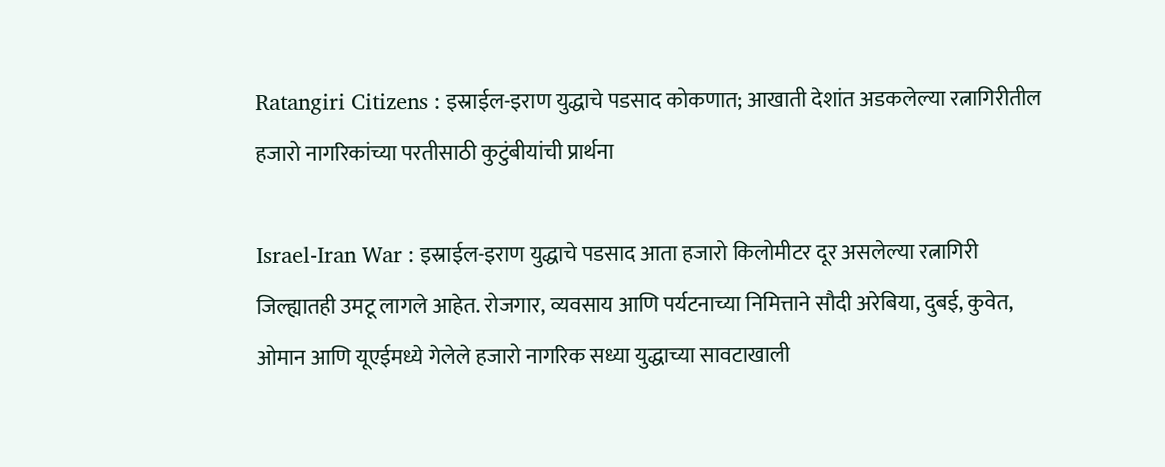Ratangiri Citizens : इस्राईल-इराण युद्धाचे पडसाद कोकणात; आखाती देशांत अडकलेल्या रत्नागिरीतील हजारो नागरिकांच्या परतीसाठी कुटुंबीयांची प्रार्थना

Israel-Iran War : इस्राईल-इराण युद्धाचे पडसाद आता हजारो किलोमीटर दूर असलेल्या रत्नागिरी जिल्ह्यातही उमटू लागले आहेत. रोजगार, व्यवसाय आणि पर्यटनाच्या निमित्ताने सौदी अरेबिया, दुबई, कुवेत, ओमान आणि यूएईमध्ये गेलेले हजारो नागरिक सध्या युद्धाच्या सावटाखाली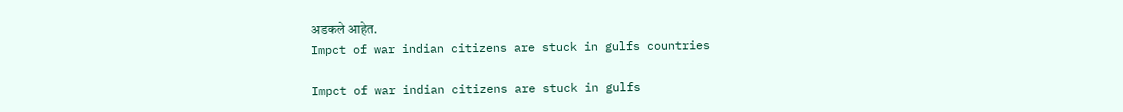अडकले आहेत.
Impct of war indian citizens are stuck in gulfs countries

Impct of war indian citizens are stuck in gulfs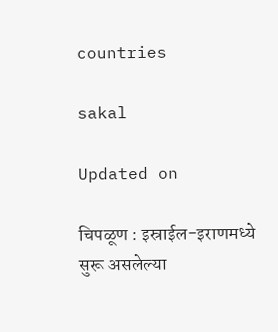countries

sakal

Updated on

चिपळूण : इस्राईल-इराणमध्ये सुरू असलेल्या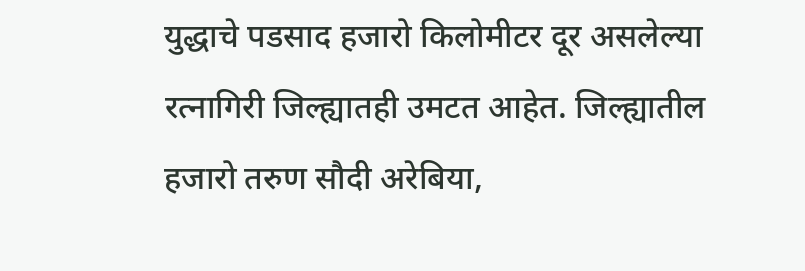युद्धाचे पडसाद हजारो किलोमीटर दूर असलेल्या रत्नागिरी जिल्ह्यातही उमटत आहेत. जिल्ह्यातील हजारो तरुण सौदी अरेबिया,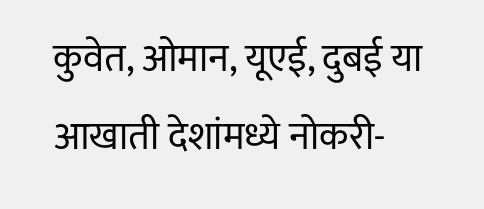कुवेत, ओमान, यूएई, दुबई या आखाती देशांमध्ये नोकरी-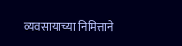व्यवसायाच्या निमित्ताने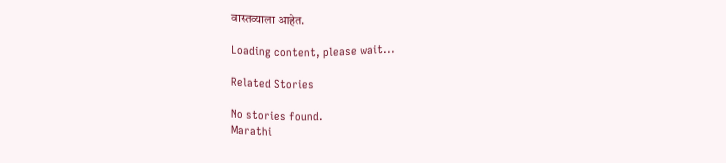वास्तव्याला आहेत.

Loading content, please wait...

Related Stories

No stories found.
Marathi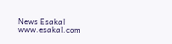News Esakal
www.esakal.com